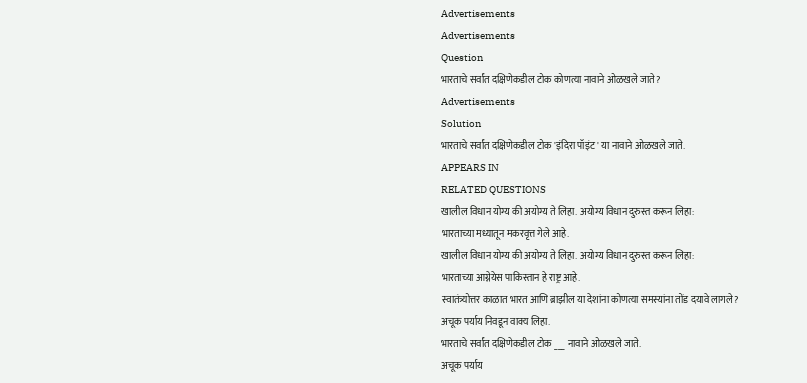Advertisements
Advertisements
Question
भारताचे सर्वांत दक्षिणेकडील टोक कोणत्या नावाने ओळखले जाते?
Advertisements
Solution
भारताचे सर्वांत दक्षिणेकडील टोक 'इंदिरा पॉइंट' या नावाने ओळखले जाते.
APPEARS IN
RELATED QUESTIONS
खालील विधान योग्य की अयोग्य ते लिहा. अयोग्य विधान दुरुस्त करून लिहा:
भारताच्या मध्यातून मकरवृत्त गेले आहे.
खालील विधान योग्य की अयोग्य ते लिहा. अयोग्य विधान दुरुस्त करून लिहा:
भारताच्या आग्नेयेस पाकिस्तान हे राष्ट्र आहे.
स्वातंत्र्योत्तर काळात भारत आणि ब्राझील या देशांना कोणत्या समस्यांना तोंड दयावे लागले?
अचूक पर्याय निवडून वाक्य लिहा.
भारताचे सर्वांत दक्षिणेकडील टोक ___ नावाने ओळखले जाते.
अचूक पर्याय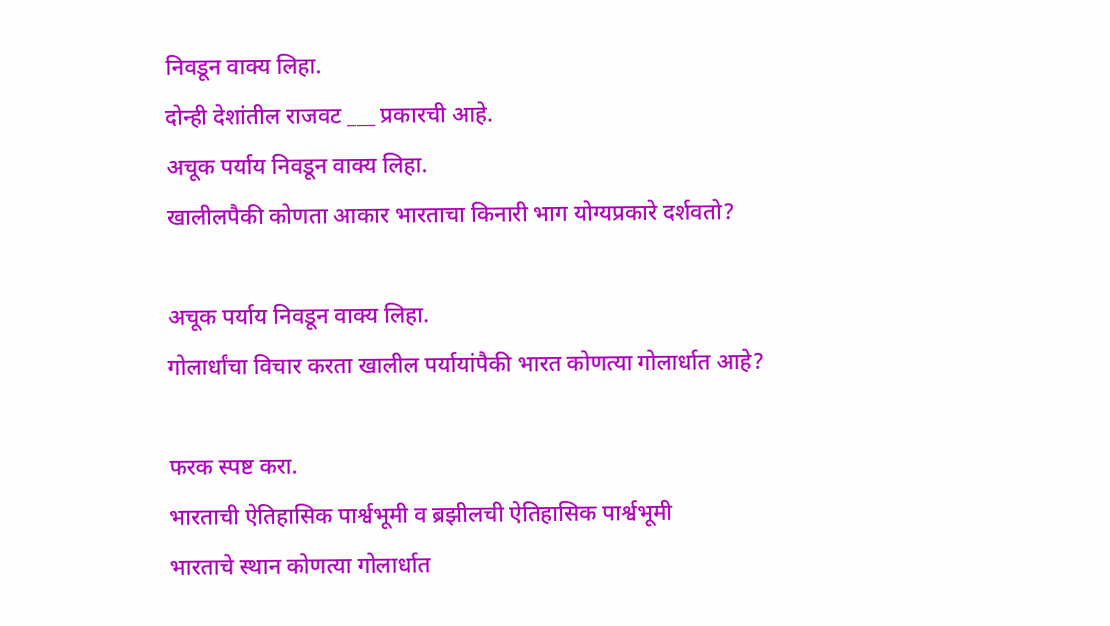निवडून वाक्य लिहा.
दोन्ही देशांतील राजवट ___ प्रकारची आहे.
अचूक पर्याय निवडून वाक्य लिहा.
खालीलपैकी कोणता आकार भारताचा किनारी भाग योग्यप्रकारे दर्शवतो?

अचूक पर्याय निवडून वाक्य लिहा.
गोलार्धांचा विचार करता खालील पर्यायांपैकी भारत कोणत्या गोलार्धात आहे?

फरक स्पष्ट करा.
भारताची ऐतिहासिक पार्श्वभूमी व ब्रझीलची ऐतिहासिक पार्श्वभूमी
भारताचे स्थान कोणत्या गोलार्धात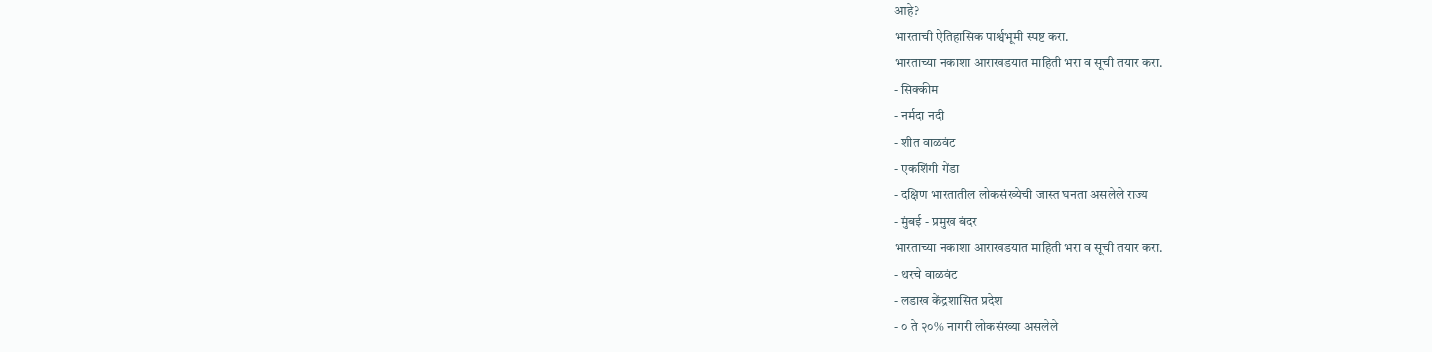आहे?
भारताची ऐतिहासिक पार्श्वभूमी स्पष्ट करा.
भारताच्या नकाशा आराखडयात माहिती भरा व सूची तयार करा.
- सिक्कीम
- नर्मदा नदी
- शीत वाळवंट
- एकशिंगी गेंडा
- दक्षिण भारतातील लोकसंख्येची जास्त घनता असलेले राज्य
- मुंबई - प्रमुख बंदर
भारताच्या नकाशा आराखडयात माहिती भरा व सूची तयार करा.
- थरचे वाळवंट
- लडाख केंद्रशासित प्रदेश
- ० ते २०% नागरी लोकसंख्या असलेले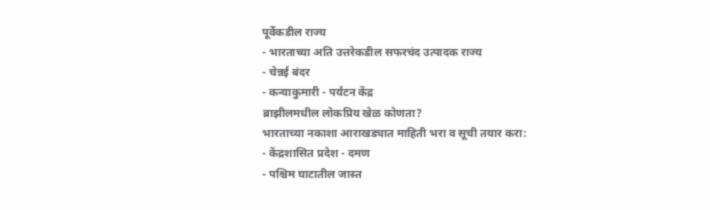पूर्वेकडील राज्य
- भारताच्या अति उत्तरेकडील सफरचंद उत्पादक राज्य
- चेन्नई बंदर
- कन्याकुमारी - पर्यटन केंद्र
ब्राझीलमधील लोकप्रिय खेळ कोणता?
भारताच्या नकाशा आराखड्यात माहिती भरा व सूची तयार करा:
- केंद्रशासित प्रदेश - दमण
- पश्चिम घाटातील जास्त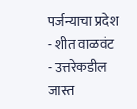पर्जन्याचा प्रदेश
- शीत वाळवंट
- उत्तरेकडील जास्त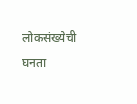लोकसंख्येची घनता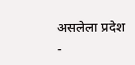असलेला प्रदेश
-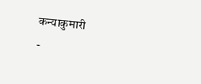कन्याकुमारी
-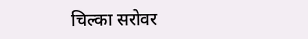चिल्का सरोवर